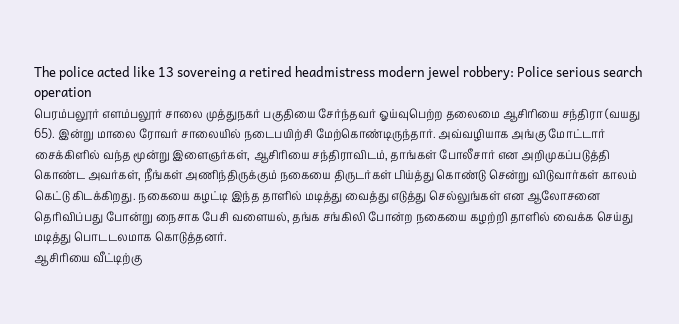The police acted like 13 sovereing a retired headmistress modern jewel robbery: Police serious search operation
பெரம்பலூர் எளம்பலூர் சாலை முத்துநகர் பகுதியை சேர்ந்தவர் ஓய்வுபெற்ற தலைமை ஆசிரியை சந்திரா (வயது 65). இன்று மாலை ரோவர் சாலையில் நடைபயிற்சி மேற்கொண்டிருந்தார். அவ்வழியாக அங்கு மோட்டார் சைக்கிளில் வந்த மூன்று இளைஞர்கள், ஆசிரியை சந்திராவிடம், தாங்கள் போலீசார் என அறிமுகப்படுத்தி கொண்ட அவர்கள், நீங்கள் அணிந்திருக்கும் நகையை திருடர்கள் பிய்த்து கொண்டு சென்று விடுவார்கள் காலம் கெட்டு கிடக்கிறது. நகையை கழட்டி இந்த தாளில் மடித்து வைத்து எடுத்து செல்லுங்கள் என ஆலோசனை தெரிவிப்பது போன்று நைசாக பேசி வளையல், தங்க சங்கிலி போன்ற நகையை கழற்றி தாளில் வைக்க செய்து மடித்து பொடடலமாக கொடுத்தனர்.
ஆசிரியை வீட்டிற்கு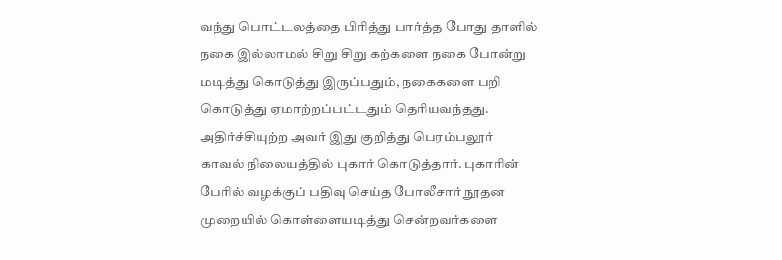வந்து பொட்டலத்தை பிரித்து பார்த்த போது தாளில் நகை இல்லாமல் சிறு சிறு கற்களை நகை போன்று மடித்து கொடுத்து இருப்பதும், நகைகளை பறி கொடுத்து ஏமாற்றப்பட்டதும் தெரியவந்தது. அதிர்ச்சியுற்ற அவர் இது குறித்து பெரம்பலூர் காவல் நிலையத்தில் புகார் கொடுத்தார். புகாரின் பேரில் வழக்குப் பதிவு செய்த போலீசார் நூதன முறையில் கொள்ளையடித்து சென்றவர்களை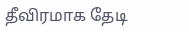தீவிரமாக தேடி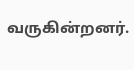வருகின்றனர்.